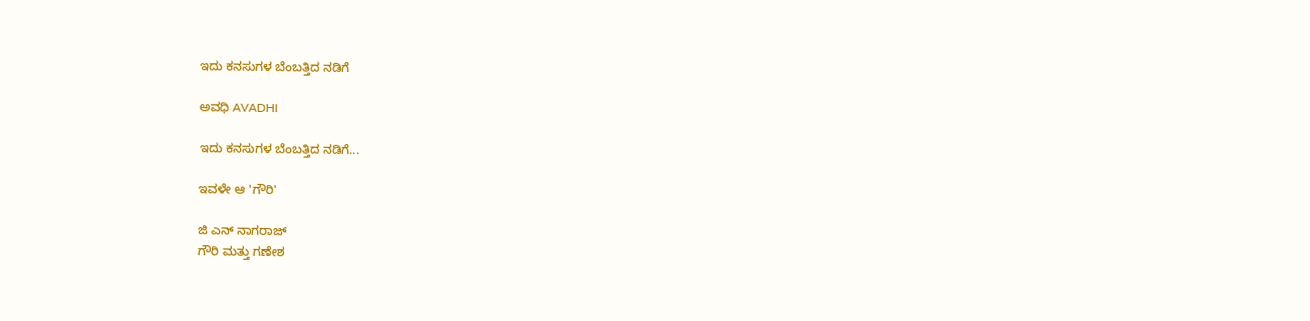ಇದು ಕನಸುಗಳ ಬೆಂಬತ್ತಿದ ನಡಿಗೆ‍

ಅವಧಿ AVADHI

ಇದು ಕನಸುಗಳ ಬೆಂಬತ್ತಿದ ನಡಿಗೆ...

ಇವಳೇ ಆ 'ಗೌರಿ'

ಜಿ ಎನ್ ನಾಗರಾಜ್
ಗೌರಿ ಮತ್ತು ಗಣೇಶ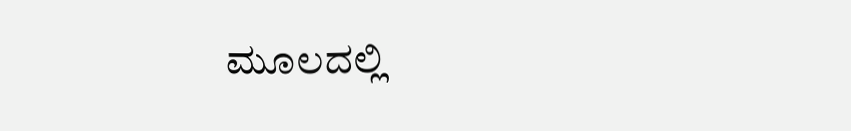ಮೂಲದಲ್ಲಿ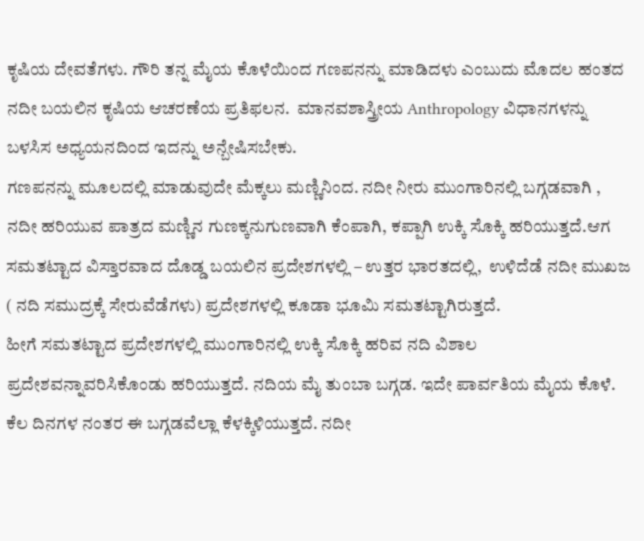ಕೃಷಿಯ ದೇವತೆಗಳು. ಗೌರಿ ತನ್ನ ಮೈಯ ಕೊಳೆಯಿಂದ ಗಣಪನನ್ನು ಮಾಡಿದಳು ಎಂಬುದು ಮೊದಲ ಹಂತದ ನದೀ ಬಯಲಿನ ಕೃಷಿಯ ಆಚರಣೆಯ ಪ್ರತಿಫಲನ.  ಮಾನವಶಾಸ್ತ್ರೀಯ Anthropology ವಿಧಾನಗಳನ್ನು ಬಳಸಿಸ ಅಧ್ಯಯನದಿಂದ ಇದನ್ನು ಅನ್ಬೇಷಿಸಬೇಕು.
ಗಣಪನನ್ನು ಮೂಲದಲ್ಲಿ ಮಾಡುವುದೇ ಮೆಕ್ಕಲು ಮಣ್ಣಿನಿಂದ. ನದೀ ನೀರು ಮುಂಗಾರಿನಲ್ಲಿ ಬಗ್ಗಡವಾಗಿ , ನದೀ ಹರಿಯುವ ಪಾತ್ರದ ಮಣ್ಣಿನ ಗುಣಕ್ಕನುಗುಣವಾಗಿ ಕೆಂಪಾಗಿ, ಕಪ್ಪಾಗಿ ಉಕ್ಕಿ ಸೊಕ್ಕಿ ಹರಿಯುತ್ತದೆ.ಆಗ ಸಮತಟ್ಟಾದ ವಿಸ್ತಾರವಾದ ದೊಡ್ಡ ಬಯಲಿನ ಪ್ರದೇಶಗಳಲ್ಲಿ – ಉತ್ತರ ಭಾರತದಲ್ಲಿ,  ಉಳಿದೆಡೆ ನದೀ ಮುಖಜ ( ನದಿ ಸಮುದ್ರಕ್ಕೆ ಸೇರುವೆಡೆಗಳು) ಪ್ರದೇಶಗಳಲ್ಲಿ ಕೂಡಾ ಭೂಮಿ ಸಮತಟ್ಟಾಗಿರುತ್ತದೆ.
ಹೀಗೆ ಸಮತಟ್ಟಾದ ಪ್ರದೇಶಗಳಲ್ಲಿ ಮುಂಗಾರಿನಲ್ಲಿ ಉಕ್ಕಿ ಸೊಕ್ಕಿ ಹರಿವ ನದಿ ವಿಶಾಲ ಪ್ರದೇಶವನ್ನಾವರಿಸಿಕೊಂಡು ಹರಿಯುತ್ತದೆ. ನದಿಯ ಮೈ ತುಂಬಾ ಬಗ್ಗಡ. ಇದೇ ಪಾರ್ವತಿಯ ಮೈಯ ಕೊಳೆ.
ಕೆಲ ದಿನಗಳ ನಂತರ ಈ ಬಗ್ಗಡವೆಲ್ಲಾ ಕೆಳಕ್ಕಿಳಿಯುತ್ತದೆ. ನದೀ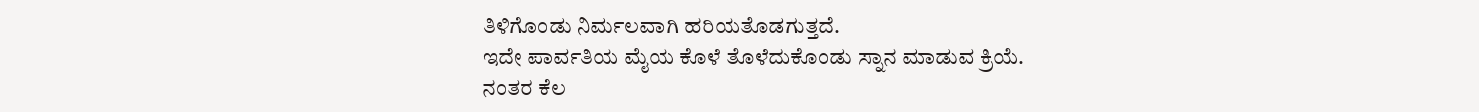ತಿಳಿಗೊಂಡು ನಿರ್ಮಲವಾಗಿ ಹರಿಯತೊಡಗುತ್ತದೆ.
ಇದೇ ಪಾರ್ವತಿಯ ಮೈಯ ಕೊಳೆ ತೊಳೆದುಕೊಂಡು ಸ್ನಾನ ಮಾಡುವ ಕ್ರಿಯೆ.
ನಂತರ ಕೆಲ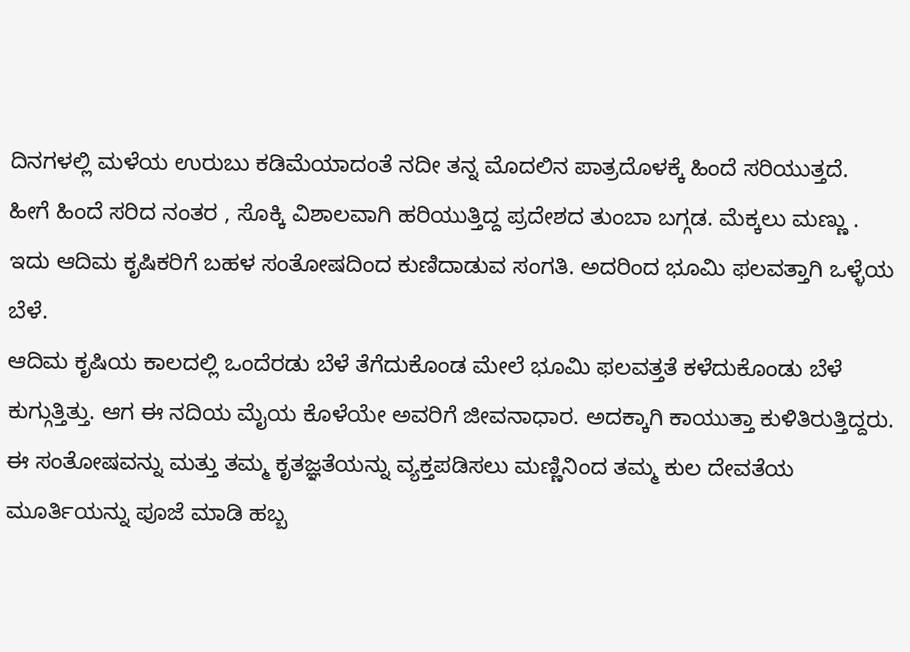ದಿನಗಳಲ್ಲಿ ಮಳೆಯ ಉರುಬು ಕಡಿಮೆಯಾದಂತೆ ನದೀ ತನ್ನ ಮೊದಲಿನ ಪಾತ್ರದೊಳಕ್ಕೆ ಹಿಂದೆ ಸರಿಯುತ್ತದೆ.
ಹೀಗೆ ಹಿಂದೆ ಸರಿದ ನಂತರ , ಸೊಕ್ಕಿ ವಿಶಾಲವಾಗಿ ಹರಿಯುತ್ತಿದ್ದ ಪ್ರದೇಶದ ತುಂಬಾ ಬಗ್ಗಡ. ಮೆಕ್ಕಲು ಮಣ್ಣು .
ಇದು ಆದಿಮ ಕೃಷಿಕರಿಗೆ ಬಹಳ ಸಂತೋಷದಿಂದ ಕುಣಿದಾಡುವ ಸಂಗತಿ. ಅದರಿಂದ ಭೂಮಿ ಫಲವತ್ತಾಗಿ ಒಳ್ಳೆಯ ಬೆಳೆ.
ಆದಿಮ ಕೃಷಿಯ ಕಾಲದಲ್ಲಿ ಒಂದೆರಡು ಬೆಳೆ ತೆಗೆದುಕೊಂಡ ಮೇಲೆ ಭೂಮಿ ಫಲವತ್ತತೆ ಕಳೆದುಕೊಂಡು ಬೆಳೆ ಕುಗ್ಗುತ್ತಿತ್ತು. ಆಗ ಈ ನದಿಯ ಮೈಯ ಕೊಳೆಯೇ ಅವರಿಗೆ ಜೀವನಾಧಾರ. ಅದಕ್ಕಾಗಿ ಕಾಯುತ್ತಾ ಕುಳಿತಿರುತ್ತಿದ್ದರು.
ಈ ಸಂತೋಷವನ್ನು ಮತ್ತು ತಮ್ಮ ಕೃತಜ್ಞತೆಯನ್ನು ವ್ಯಕ್ತಪಡಿಸಲು ಮಣ್ಣಿನಿಂದ ತಮ್ಮ ಕುಲ ದೇವತೆಯ ಮೂರ್ತಿಯನ್ನು ಪೂಜೆ ಮಾಡಿ ಹಬ್ಬ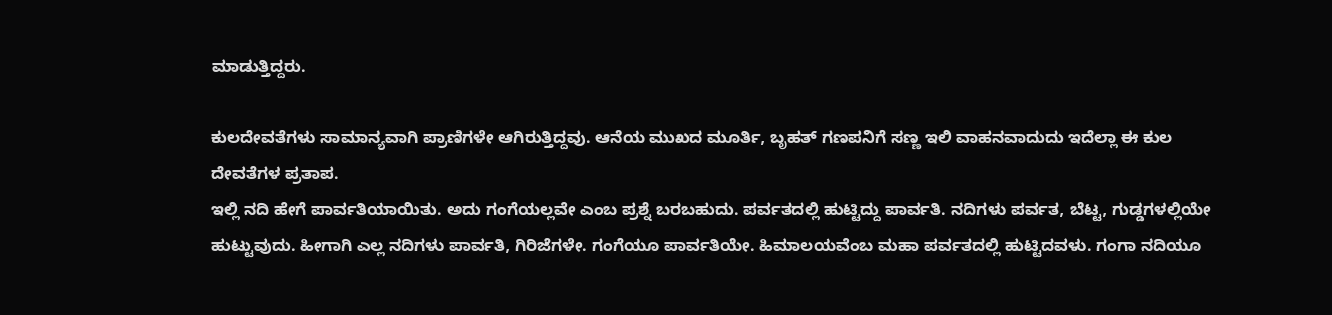ಮಾಡುತ್ತಿದ್ದರು.

ಕುಲದೇವತೆಗಳು ಸಾಮಾನ್ಯವಾಗಿ ಪ್ರಾಣಿಗಳೇ ಆಗಿರುತ್ತಿದ್ದವು. ಆನೆಯ ಮುಖದ ಮೂರ್ತಿ, ಬೃಹತ್ ಗಣಪನಿಗೆ ಸಣ್ಣ ಇಲಿ ವಾಹನವಾದುದು ಇದೆಲ್ಲಾ ಈ ಕುಲ ದೇವತೆಗಳ ಪ್ರತಾಪ.
ಇಲ್ಲಿ ನದಿ ಹೇಗೆ ಪಾರ್ವತಿಯಾಯಿತು. ಅದು ಗಂಗೆಯಲ್ಲವೇ ಎಂಬ ಪ್ರಶ್ನೆ ಬರಬಹುದು. ಪರ್ವತದಲ್ಲಿ ಹುಟ್ಟಿದ್ದು ಪಾರ್ವತಿ. ನದಿಗಳು ಪರ್ವತ, ಬೆಟ್ಟ, ಗುಡ್ಡಗಳಲ್ಲಿಯೇ ಹುಟ್ಟುವುದು. ಹೀಗಾಗಿ ಎಲ್ಲ ನದಿಗಳು ಪಾರ್ವತಿ, ಗಿರಿಜೆಗಳೇ. ಗಂಗೆಯೂ ಪಾರ್ವತಿಯೇ. ಹಿಮಾಲಯವೆಂಬ ಮಹಾ ಪರ್ವತದಲ್ಲಿ ಹುಟ್ಟಿದವಳು. ಗಂಗಾ ನದಿಯೂ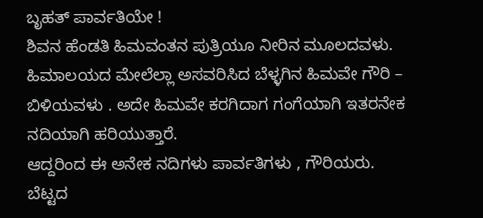ಬೃಹತ್ ಪಾರ್ವತಿಯೇ !
ಶಿವನ ಹೆಂಡತಿ ಹಿಮವಂತನ ಪುತ್ರಿಯೂ ನೀರಿನ ಮೂಲದವಳು. ಹಿಮಾಲಯದ ಮೇಲೆಲ್ಲಾ ಅಸವರಿಸಿದ ಬೆಳ್ಳಗಿನ ಹಿಮವೇ ಗೌರಿ – ಬಿಳಿಯವಳು . ಅದೇ ಹಿಮವೇ ಕರಗಿದಾಗ ಗಂಗೆಯಾಗಿ ಇತರನೇಕ ನದಿಯಾಗಿ ಹರಿಯುತ್ತಾರೆ.
ಆದ್ದರಿಂದ ಈ ಅನೇಕ ನದಿಗಳು ಪಾರ್ವತಿಗಳು , ಗೌರಿಯರು. ಬೆಟ್ಟದ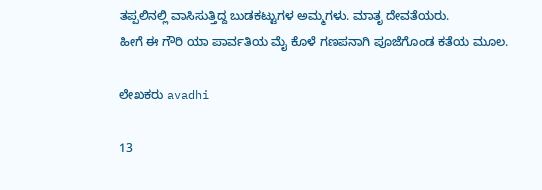ತಪ್ಪಲಿನಲ್ಲಿ ವಾಸಿಸುತ್ತಿದ್ದ ಬುಡಕಟ್ಟುಗಳ ಅಮ್ಮಗಳು. ಮಾತೃ ದೇವತೆಯರು.
ಹೀಗೆ ಈ ಗೌರಿ ಯಾ ಪಾರ್ವತಿಯ ಮೈ ಕೊಳೆ ಗಣಪನಾಗಿ ಪೂಜೆಗೊಂಡ ಕತೆಯ ಮೂಲ.

ಲೇಖಕರು avadhi

13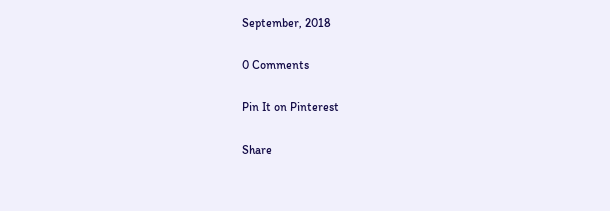September, 2018

0 Comments

Pin It on Pinterest

Share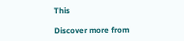This

Discover more from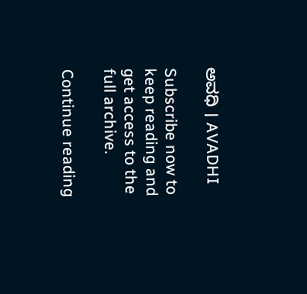ಅವಧಿ । AVADHI

Subscribe now to keep reading and get access to the full archive.

Continue reading